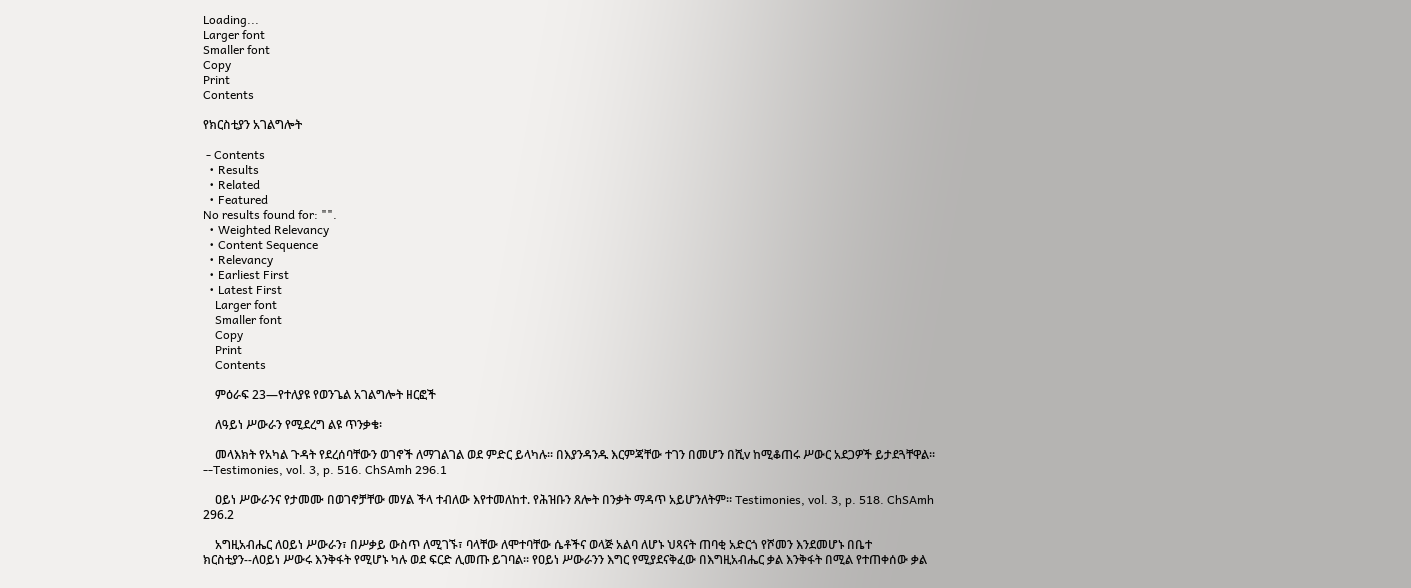Loading...
Larger font
Smaller font
Copy
Print
Contents

የክርስቲያን አገልግሎት

 - Contents
  • Results
  • Related
  • Featured
No results found for: "".
  • Weighted Relevancy
  • Content Sequence
  • Relevancy
  • Earliest First
  • Latest First
    Larger font
    Smaller font
    Copy
    Print
    Contents

    ምዕራፍ 23—የተለያዩ የወንጌል አገልግሎት ዘርፎች

    ለዓይነ ሥውራን የሚደረግ ልዩ ጥንቃቄ፡

    መላእክት የአካል ጉዳት የደረሰባቸውን ወገኖች ለማገልገል ወደ ምድር ይላካሉ፡፡ በእያንዳንዱ እርምጃቸው ተገን በመሆን በሺv ከሚቆጠሩ ሥውር አደጋዎች ይታደጓቸዋል፡፡--Testimonies, vol. 3, p. 516. ChSAmh 296.1

    ዐይነ ሥውራንና የታመሙ በወገኖቻቸው መሃል ችላ ተብለው እየተመለከተ. የሕዝቡን ጸሎት በንቃት ማዳጥ አይሆንለትም፡፡ Testimonies, vol. 3, p. 518. ChSAmh 296.2

    አግዚአብሔር ለዐይነ ሥውራን፣ በሥቃይ ውስጥ ለሚገኙ፣ ባላቸው ለሞተባቸው ሴቶችና ወላጅ አልባ ለሆኑ ህጻናት ጠባቂ አድርጎ የሾመን እንደመሆኑ በቤተ ክርስቲያን--ለዐይነ ሥውሩ እንቅፋት የሚሆኑ ካሉ ወደ ፍርድ ሊመጡ ይገባል፡፡ የዐይነ ሥውራንን እግር የሚያደናቅፈው በእግዚአብሔር ቃል እንቅፋት በሚል የተጠቀሰው ቃል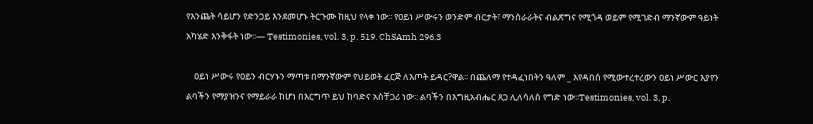የእንጨት ሳይሆን የድንጋይ እንደመሆኑ ትርጉሙ ከዚህ የላቀ ነው፡፡ የዐይነ ሥውሩን ወንድም ብርታት፣ ማንሰራራትና ብልጽግና የሚጎዳ ወይም የሚገድብ ማንኛውም ዓይነት አካሄድ እንቅፋት ነው፡፡— Testimonies, vol. 3, p. 519. ChSAmh 296.3

    ዐይነ ሥውሩ የዐይን ብርሃኑን ማጣቱ በማንኛውም የህይወት ፈርጅ ለእጦት ይዳር?ዋል፡፡ በጨለማ የተዳፈነበትን ዓለም _ እየዳበሰ የሚውተረተረውን ዐይነ ሥውር እያየን ልባችን የማያዝንና የማይራራ ከሆነ በእርግጥ ይህ ከባድና አስቸጋሪ ነው፡: ልባችን በእግዚአብሔር ጸጋ ሊለሳለስ የግድ ነው፡፡Testimonies, vol. 3, p.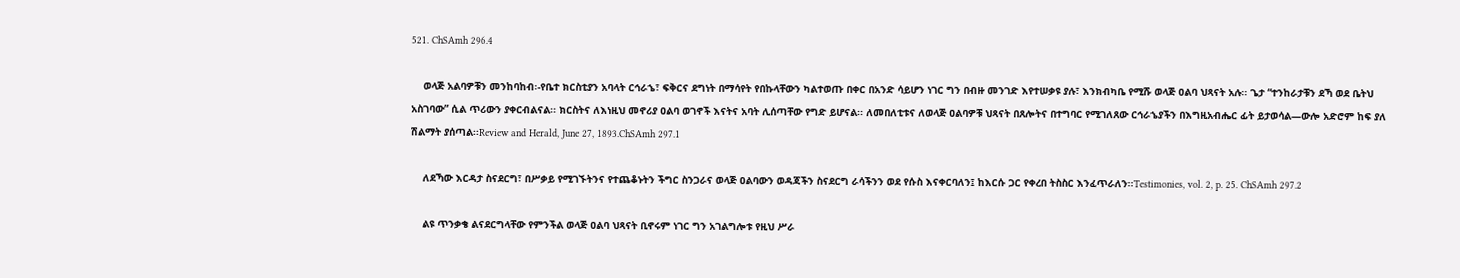521. ChSAmh 296.4

    ወላጅ አልባዎቹን መንከባከብ፡-የቤተ ክርስቲያን አባላት ርኅራኄ፣ ፍቅርና ደግነት በማሳየት የበኩላቸውን ካልተወጡ በቀር በአንድ ሳይሆን ነገር ግን በብዙ መንገድ እየተሠቃዩ ያሉ፣ እንክብካቤ የሚሹ ወላጅ ዐልባ ህጻናት አሉ፡፡ ጌታ “ተንከራታቹን ደኻ ወደ ቤትህ አስገባው” ሲል ጥሪውን ያቀርብልናል፡፡ ክርስትና ለእነዚህ መኖሪያ ዐልባ ወገኖች እናትና አባት ሊሰጣቸው የግድ ይሆናል፡፡ ለመበለቲቱና ለወላጅ ዐልባዎቹ ህጻናት በጸሎትና በተግባር የሚገለጸው ርኅራኄያችን በእግዚአብሔር ፊት ይታወሳል—ውሎ አድሮም ከፍ ያለ ሽልማት ያሰጣል፡፡Review and Herald, June 27, 1893.ChSAmh 297.1

    ለደኻው እርዳታ ስናደርግ፣ በሥቃይ የሚገኙትንና የተጨቆኑትን ችግር ስንጋራና ወላጅ ዐልባውን ወዳጃችን ስናደርግ ራሳችንን ወደ የሱስ እናቀርባለን፤ ከእርሱ ጋር የቀረበ ትስስር እንፈጥራለን፡፡Testimonies, vol. 2, p. 25. ChSAmh 297.2

    ልዩ ጥንቃቄ ልናደርግላቸው የምንችል ወላጅ ዐልባ ህጻናት ቢኖሩም ነገር ግን አገልግሎቱ የዚህ ሥራ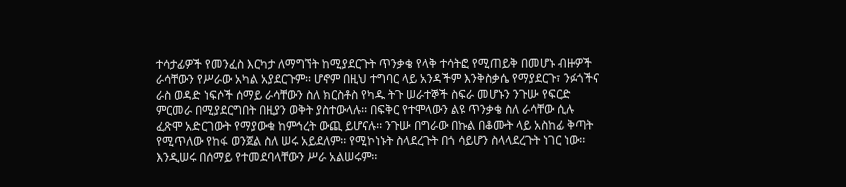ተሳታፊዎች የመንፈስ እርካታ ለማግኘት ከሚያደርጉት ጥንቃቄ የላቅ ተሳትፎ የሚጠይቅ በመሆኑ ብዙዎች ራሳቸውን የሥራው አካል አያደርጉም፡፡ ሆኖም በዚህ ተግባር ላይ አንዳችም እንቅስቃሴ የማያደርጉ፣ ንፉጎችና ራስ ወዳድ ነፍሶች ሰማይ ራሳቸውን ስለ ክርስቶስ የካዱ ትጉ ሠራተኞች ስፍራ መሆኑን ንጉሡ የፍርድ ምርመራ በሚያደርግበት በዚያን ወቅት ያስተውላሉ፡፡ በፍቅር የተሞላውን ልዩ ጥንቃቄ ስለ ራሳቸው ሲሉ ፈጽሞ አድርገውት የማያውቁ ከምኅረት ውጪ ይሆናሉ፡፡ ንጉሡ በግራው በኩል በቆሙት ላይ አስከፊ ቅጣት የሚጥለው የከፋ ወንጀል ስለ ሠሩ አይደለም፡፡ የሚኮነኑት ስላደረጉት በጎ ሳይሆን ስላላደረጉት ነገር ነው፡፡ እንዲሠሩ በሰማይ የተመደባላቸውን ሥራ አልሠሩም፡፡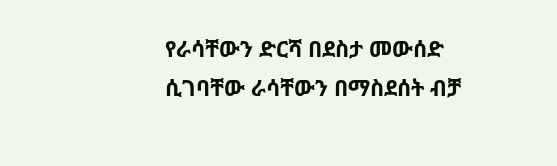የራሳቸውን ድርሻ በደስታ መውሰድ ሲገባቸው ራሳቸውን በማስደሰት ብቻ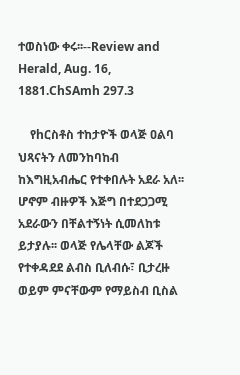ተወስነው ቀሩ፡፡--Review and Herald, Aug. 16, 1881.ChSAmh 297.3

    የhርስቶስ ተከታዮች ወላጅ ዐልባ ህጻናትን ለመንከባከብ ከእግዚአብሔር የተቀበሉት አደራ አለ፡፡ ሆኖም ብዙዎች እጅግ በተደጋጋሚ አደራውን በቸልተኝነት ሲመለከቱ ይታያሉ፡፡ ወላጅ የሌላቸው ልጆች የተቀዳደደ ልብስ ቢለብሱ፣ ቢታረዙ ወይም ምናቸውም የማይስብ ቢስል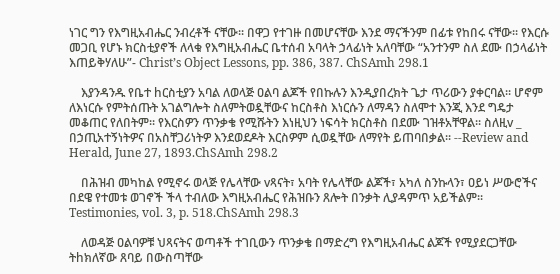ነገር ግን የእግዚአብሔር ንብረቶች ናቸው፡፡ በዋጋ የተገዙ በመሆናቸው እንደ ማናችንም በፊቱ የከበሩ ናቸው፡፡ የእርሱ መጋቢ የሆኑ ክርስቲያኖች ለላቁ የእግዚአብሔር ቤተሰብ አባላት ኃላፊነት አለባቸው “አንተንም ስለ ደሙ በኃላፊነት እጠይቅሃለሁ”- Christ’s Object Lessons, pp. 386, 387. ChSAmh 298.1

    እያንዳንዱ የቤተ hርስቲያን አባል ለወላጅ ዐልባ ልጆች የበኩሉን እንዲያበረክት ጌታ ጥሪውን ያቀርባል፡፡ ሆኖም ለእነርሱ የምትሰጡት አገልግሎት ስለምትወዷቸውና ከርስቶስ እነርሱን ለማዳን ስለሞተ እንጂ እንደ ግዴታ መቆጠር የለበትም፡፡ የእርስዎን ጥንቃቄ የሚሹትን እነዚህን ነፍሳት ክርስቶስ በደሙ ገዝቶአቸዋል፡፡ ስለዚv _ በኃጢአተኝነትዎና በአስቸጋሪነትዎ እንደወደዶት እርስዎም ሲወዷቸው ለማየት ይጠባበቃል፡፡ --Review and Herald, June 27, 1893.ChSAmh 298.2

    በሕዝብ መካከል የሚኖሩ ወላጅ የሌላቸው vጻናት፣ አባት የሌላቸው ልጆች፣ አካለ ስንኩላን፣ ዐይነ ሥውሮችና በደዌ የተመቱ ወገኖች ችላ ተብለው እግዚአብሔር የሕዝቡን ጸሎት በንቃት ሊያዳምጥ አይችልም፡፡ Testimonies, vol. 3, p. 518.ChSAmh 298.3

    ለወዳጅ ዐልባዎቹ ህጻናትና ወጣቶች ተገቢውን ጥንቃቄ በማድረግ የእግዚአብሔር ልጆች የሚያደርጋቸው ትhክለኛው ጸባይ በውስጣቸው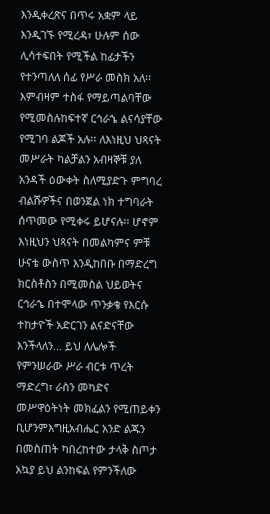እንዲቀረጽና በጥሩ አቋም ላይ እንዲገኙ የሚረዳ፣ ሁሉም ሰው ሊሳተፍበት የሚችል ከፊታችን የተንጣለለ ሰፊ የሥራ መስክ አለ፡፡ እምብዛም ተስፋ የማይጣልባቸው የሚመስሉከፍተኛ ርኅራኄ ልናሳያቸው የሚገባ ልጆች አሉ፡፡ ለእነዚህ ህጻናት መሥራት ካልቻልን አብዛኞቹ ያለ አንዳች ዕውቀት ስለሚያድጉ ምግባረ ብልሹዎችና በወንጀል ነክ ተግባራት ሰጥመው የሚቀሩ ይሆናሉ፡፡ ሆኖም እነዚህን ህጻናት በመልካምና ምቹ ሁናቴ ውስጥ እንዲከበቡ በማድረግ ክርስቶስን በሚመስል ህይወትና ርኅራኄ በተሞላው ጥንቃቄ የእርሱ ተከታዮች አድርገን ልናድናቸው እንችላለን... ይህ ለሌሎች የምንሠራው ሥራ ብርቱ ጥረት ማድረግ፣ ራስን መካድና መሥዋዕትነት መክፈልን የሚጠይቀን ቢሆንምእግዚአብሔር አንድ ልጁን በመስጠት ካበረከተው ታላቅ ስጦታ አኳያ ይህ ልንከፍል የምንችለው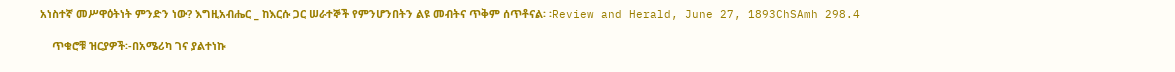አነስተኛ መሥዋዕትነት ምንድን ነው? እግዚአብሔር _ ከእርሱ ጋር ሠራተኞች የምንሆንበትን ልዩ መብትና ጥቅም ሰጥቶናል፡ ፡Review and Herald, June 27, 1893ChSAmh 298.4

    ጥቁሮቹ ዝርያዎች፡-በአሜሪካ ገና ያልተነኩ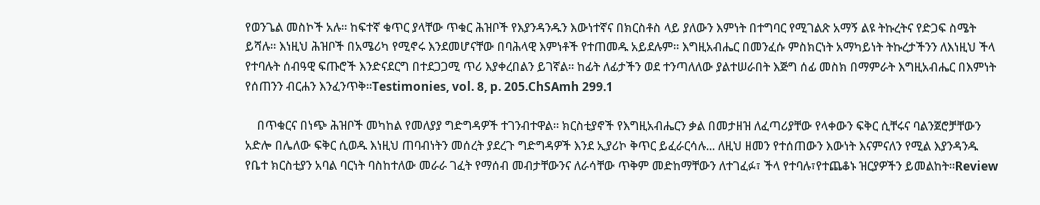የወንጌል መስኮች አሉ፡፡ ከፍተኛ ቁጥር ያላቸው ጥቁር ሕዝቦች የእያንዳንዱን እውነተኛና በክርስቶስ ላይ ያለውን እምነት በተግባር የሚገልጽ አማኝ ልዩ ትኩረትና የድጋፍ ስሜት ይሻሉ፡፡ እነዚህ ሕዝቦች በአሜሪካ የሚኖሩ እንደመሆናቸው በባሕላዊ እምነቶች የተጠመዱ አይደሉም፡፡ እግዚአብሔር በመንፈሱ ምስክርነት አማካይነት ትኩረታችንን ለእነዚህ ችላ የተባሉት ሰብዓዊ ፍጡሮች እንድናደርግ በተደጋጋሚ ጥሪ እያቀረበልን ይገኛል፡፡ ከፊት ለፊታችን ወደ ተንጣለለው ያልተሠራበት እጅግ ሰፊ መስክ በማምራት እግዚአብሔር በእምነት የሰጠንን ብርሐን እንፈንጥቅ፡፡Testimonies, vol. 8, p. 205.ChSAmh 299.1

    በጥቁርና በነጭ ሕዝቦች መካከል የመለያያ ግድግዳዎች ተገንብተዋል፡፡ ክርስቲያኖች የእግዚአብሔርን ቃል በመታዘዝ ለፈጣሪያቸው የላቀውን ፍቅር ሲቸሩና ባልንጀሮቻቸውን አድሎ በሌለው ፍቅር ሲወዱ እነዚህ ጠባብነትን መሰረት ያደረጉ ግድግዳዎች እንደ ኢያሪኮ ቅጥር ይፈራርሳሉ... ለዚህ ዘመን የተሰጠውን እውነት እናምናለን የሚል እያንዳንዱ የቤተ ክርስቲያን አባል ባርነት ባስከተለው መራራ ገፈት የማሰብ መብታቸውንና ለራሳቸው ጥቅም መድከማቸውን ለተገፈፉ፣ ችላ የተባሉ፣የተጨቆኑ ዝርያዎችን ይመልከት፡፡Review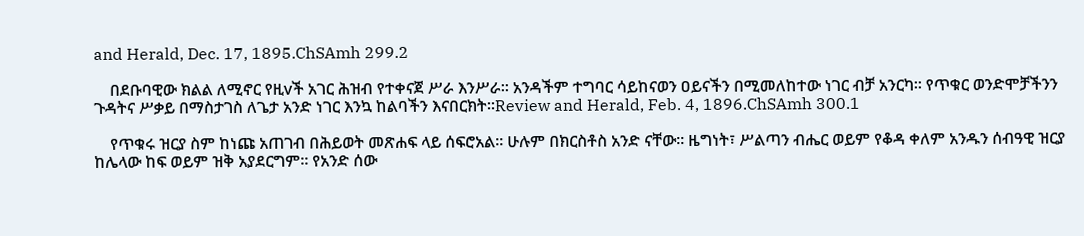and Herald, Dec. 17, 1895.ChSAmh 299.2

    በደቡባዊው ክልል ለሚኖር የዚvች አገር ሕዝብ የተቀናጀ ሥራ እንሥራ፡፡ አንዳችም ተግባር ሳይከናወን ዐይናችን በሚመለከተው ነገር ብቻ አንርካ፡፡ የጥቁር ወንድሞቻችንን ጉዳትና ሥቃይ በማስታገስ ለጌታ አንድ ነገር እንኳ ከልባችን እናበርክት፡፡Review and Herald, Feb. 4, 1896.ChSAmh 300.1

    የጥቁሩ ዝርያ ስም ከነጩ አጠገብ በሕይወት መጽሐፍ ላይ ሰፍሮአል፡፡ ሁሉም በክርስቶስ አንድ ናቸው፡፡ ዜግነት፣ ሥልጣን ብሔር ወይም የቆዳ ቀለም አንዱን ሰብዓዊ ዝርያ ከሌላው ከፍ ወይም ዝቅ አያደርግም፡፡ የአንድ ሰው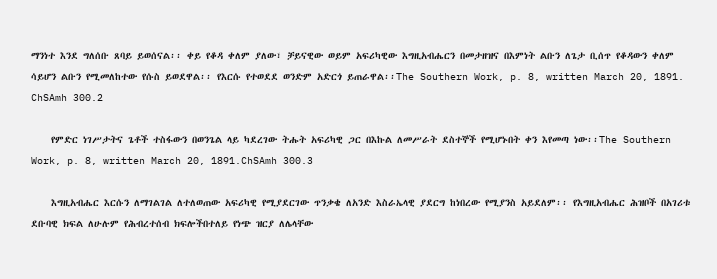ማንነተ እንደ ግለሰቡ ጸባይ ይወሰናል፡፡ ቀይ የቆዳ ቀለም ያለው፣ ቻይናዊው ወይም አፍሪካዊው እግዚአብሔርን በመታዘዝና በእምነት ልቡን ለጌታ ቢሰጥ የቆዳውን ቀለም ሳይሆን ልቡን የሚመለከተው የሱስ ይወደዋል፡፡ የእርሱ የተወደደ ወንድም አድርጎ ይጠራዋል፡፡The Southern Work, p. 8, written March 20, 1891. ChSAmh 300.2

    የምድር ነገሥታትና ጌቶች ተስፋውን በወንጌል ላይ ካደረገው ትሑት አፍሪካዊ ጋር በእኩል ለመሥራት ደስተኞች የሚሆኑበት ቀን እየመጣ ነው፡፡The Southern Work, p. 8, written March 20, 1891.ChSAmh 300.3

    እግዚአብሔር እርሱን ለማገልገል ለተለወጠው አፍሪካዊ የሚያደርገው ጥንቃቄ ለአንድ እስራኤላዊ ያደርግ ከነበረው የሚያንስ አይደለም፡፡ የእግዚአብሔር ሕዝቦች በአገሪቱ ደቡባዊ ክፍል ለሁሉም የሕብረተሰብ ክፍሎችበተለይ የነጭ ዝርያ ለሌላቸው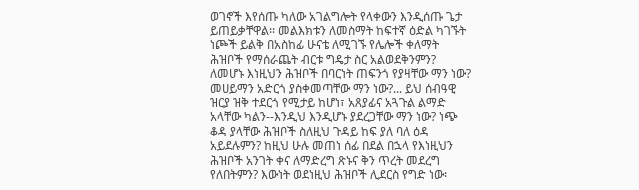ወገኖች እየሰጡ ካለው አገልግሎት የላቀውን እንዲሰጡ ጌታ ይጠይቃቸዋል፡፡ መልእክቱን ለመስማት ከፍተኛ ዕድል ካገኙት ነጮች ይልቅ በአስከፊ ሁናቴ ለሚገኙ የሌሎች ቀለማት ሕዝቦች የማሰራጨት ብርቱ ግዴታ ስር አልወደቅንምን? ለመሆኑ እነዚህን ሕዝቦች በባርነት ጠፍንጎ የያዛቸው ማን ነው? መሀይማን አድርጎ ያስቀመጣቸው ማን ነው?... ይህ ሰብዓዊ ዝርያ ዝቅ ተደርጎ የሚታይ ከሆነ፣ አጸያፊና አጓጉል ልማድ አላቸው ካልን--እንዲህ እንዲሆኑ ያደረጋቸው ማን ነው? ነጭ ቆዳ ያላቸው ሕዝቦች ስለዚህ ጉዳይ ከፍ ያለ ባለ ዕዳ አይደሉምን? ከዚህ ሁሉ መጠነ ሰፊ በደል በኋላ የእነዚህን ሕዝቦች አንገት ቀና ለማድረግ ጽኑና ቅን ጥረት መደረግ የለበትምን? እውነት ወደነዚህ ሕዝቦች ሊደርስ የግድ ነው፡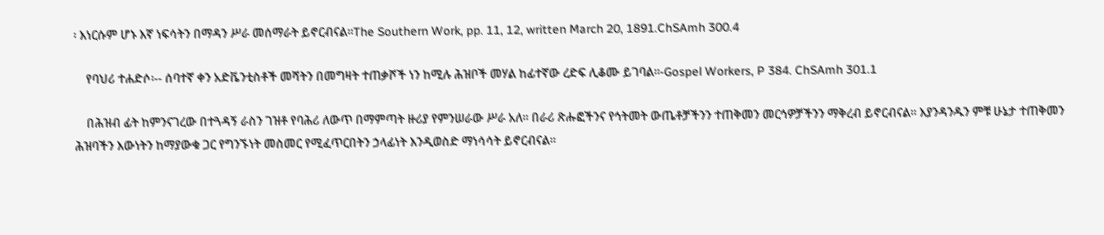፡ እነርሱም ሆኑ እኛ ነፍሳትን በማዳን ሥራ መሰማራት ይኖርብናል፡፡The Southern Work, pp. 11, 12, written March 20, 1891.ChSAmh 300.4

    የባህሪ ተሐድሶ፡-- ሰባተኛ ቀን አድቬንቲስቶች መሻትን በመግዛት ተጠቃሾች ነን ከሚሉ ሕዝቦች መሃል ከፊተኛው ረድፍ ሊቆሙ ይገባል፡፡-Gospel Workers, P 384. ChSAmh 301.1

    በሕዝብ ፊት ከምንናገረው በተጓዳኝ ራስን ገዝቶ የባሕሪ ለውጥ በማምጣት ዙሪያ የምንሠራው ሥራ አለ፡፡ በራሪ ጽሑፎችንና የኅትመት ውጤቶቻችንን ተጠቅመን መርኅዎቻችንን ማቅረብ ይኖርብናል፡፡ እያንዳንዱን ምቹ ሁኔታ ተጠቅመን ሕዝባችን እውነትን ከማያውቁ ጋር የግንኙነት መስመር የሚፈጥርበትን ኃላፊነት እንዲወስድ ማነሳሳት ይኖርብናል፡፡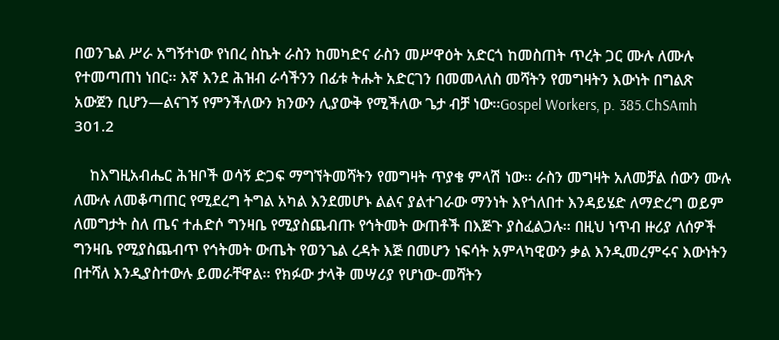በወንጌል ሥራ አግኝተነው የነበረ ስኬት ራስን ከመካድና ራስን መሥዋዕት አድርጎ ከመስጠት ጥረት ጋር ሙሉ ለሙሉ የተመጣጠነ ነበር፡፡ እኛ እንደ ሕዝብ ራሳችንን በፊቱ ትሑት አድርገን በመመላለስ መሻትን የመግዛትን እውነት በግልጽ አውጀን ቢሆን—ልናገኝ የምንችለውን ክንውን ሊያውቅ የሚችለው ጌታ ብቻ ነው፡፡Gospel Workers, p. 385.ChSAmh 301.2

    ከእግዚአብሔር ሕዝቦች ወሳኝ ድጋፍ ማግኘትመሻትን የመግዛት ጥያቄ ምላሽ ነው፡፡ ራስን መግዛት አለመቻል ሰውን ሙሉ ለሙሉ ለመቆጣጠር የሚደረግ ትግል አካል እንደመሆኑ ልልና ያልተገራው ማንነት እየጎለበተ እንዳይሄድ ለማድረግ ወይም ለመግታት ስለ ጤና ተሐድሶ ግንዛቤ የሚያስጨብጡ የኅትመት ውጠቶች በእጅጉ ያስፈልጋሉ፡፡ በዚህ ነጥብ ዙሪያ ለሰዎች ግንዛቤ የሚያስጨብጥ የኅትመት ውጤት የወንጌል ረዳት እጅ በመሆን ነፍሳት አምላካዊውን ቃል እንዲመረምሩና እውነትን በተሻለ እንዲያስተውሉ ይመራቸዋል፡፡ የክፉው ታላቅ መሣሪያ የሆነው-መሻትን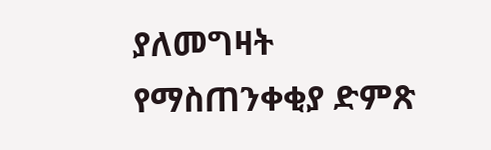ያለመግዛት የማስጠንቀቂያ ድምጽ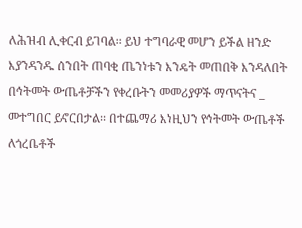ለሕዝብ ሊቀርብ ይገባል፡፡ ይህ ተግባራዊ መሆን ይችል ዘንድ እያንዳንዱ ሰንበት ጠባቂ ጤንነቱን እንዴት መጠበቅ እንዳለበት በኅትመት ውጤቶቻችን የቀረቡትን መመሪያዎች ማጥናትና _ መተግበር ይኖርበታል፡፡ በተጨማሪ እነዚህን የኅትመት ውጤቶች ለጎረቤቶች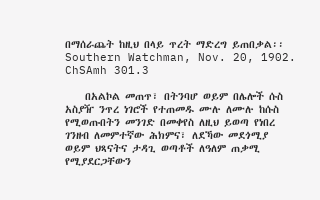በማሰራጨት ከዚህ በላይ ጥረት ማድረግ ይጠበቃል፡፡ Southern Watchman, Nov. 20, 1902. ChSAmh 301.3

    በአልኮል መጠጥ፣ በትንባሆ ወይም በሌሎች ሱስ አስያዥ ንጥረ ነገሮች የተጠመዱ ሙሉ ለሙሉ ከሱስ የሚወጡበትን መንገድ በመቀየስ ለዚህ ይወጣ የነበረ ገንዘብ ለመምተኛው ሕክምና፣ ለደኻው መደጎሚያ ወይም ህጻናትና ታዳጊ ወጣቶች ለዓለም ጠቃሚ የሚያደርጋቸውን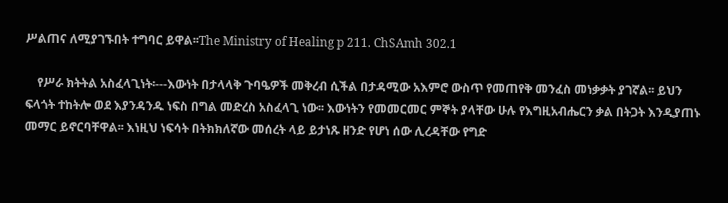ሥልጠና ለሚያገኙበት ተግባር ይዋል፡፡The Ministry of Healing p 211. ChSAmh 302.1

    የሥራ ክትትል አስፈላጊነት፡---እውነት በታላላቅ ጉባዔዎች መቅረብ ሲችል በታዳሚው አእምሮ ውስጥ የመጠየቅ መንፈስ መነቃቃት ያገኛል፡፡ ይህን ፍላጎት ተከትሎ ወደ እያንዳንዱ ነፍስ በግል መድረስ አስፈላጊ ነው፡፡ እውነትን የመመርመር ምኞት ያላቸው ሁሉ የእግዚአብሔርን ቃል በትጋት እንዲያጠኑ መማር ይኖርባቸዋል፡፡ እነዚህ ነፍሳት በትክክለኛው መሰረት ላይ ይታነጹ ዘንድ የሆነ ሰው ሊረዳቸው የግድ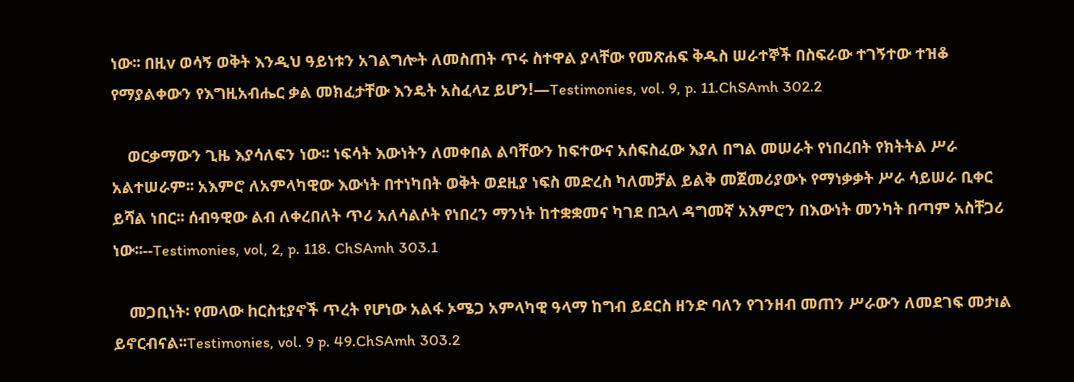ነው፡፡ በዚv ወሳኝ ወቅት እንዲህ ዓይነቱን አገልግሎት ለመስጠት ጥሩ ስተዋል ያላቸው የመጽሐፍ ቅዱስ ሠራተኞች በስፍራው ተገኝተው ተዝቆ የማያልቀውን የእግዚአብሔር ቃል መክፈታቸው እንዴት አስፈላz ይሆን!—Testimonies, vol. 9, p. 11.ChSAmh 302.2

    ወርቃማውን ጊዜ እያሳለፍን ነው፡፡ ነፍሳት እውነትን ለመቀበል ልባቸውን ከፍተውና አሰፍስፈው እያለ በግል መሠራት የነበረበት የክትትል ሥራ አልተሠራም፡፡ አእምሮ ለአምላካዊው እውነት በተነካበት ወቅት ወደዚያ ነፍስ መድረስ ካለመቻል ይልቅ መጀመሪያውኑ የማነቃቃት ሥራ ሳይሠራ ቢቀር ይሻል ነበር፡፡ ሰብዓዊው ልብ ለቀረበለት ጥሪ አለሳልሶት የነበረን ማንነት ከተቋቋመና ካገደ በኋላ ዳግመኛ አእምሮን በእውነት መንካት በጣም አስቸጋሪ ነው፡፡--Testimonies, vol, 2, p. 118. ChSAmh 303.1

    መጋቢነት፡ የመላው hርስቲያኖች ጥረት የሆነው አልፋ ኦሜጋ አምላካዊ ዓላማ ከግብ ይደርስ ዘንድ ባለን የገንዘብ መጠን ሥራውን ለመደገፍ መታıል ይኖርብናል፡፡Testimonies, vol. 9 p. 49.ChSAmh 303.2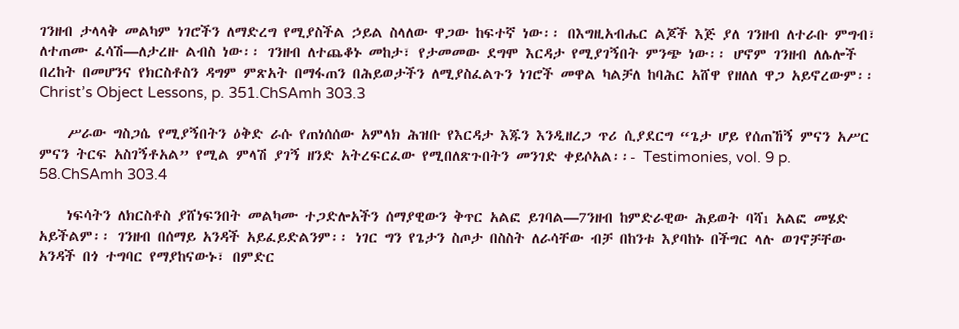ገንዘብ ታላላቅ መልካም ነገሮችን ለማድረግ የሚያስችል ኃይል ስላለው ዋጋው ከፍተኛ ነው፡፡ በእግዚአብሔር ልጆች እጅ ያለ ገንዘብ ለተራቡ ምግብ፣ ለተጠሙ ፈሳሽ—ለታረዙ ልብስ ነው፡፡ ገንዘብ ለተጨቆኑ መከታ፣ የታመመው ደግሞ እርዳታ የሚያገኝበት ምንጭ ነው፡፡ ሆኖም ገንዘብ ለሌሎች በረከት በመሆንና የክርስቶስን ዳግም ምጽአት በማፋጠን በሕይወታችን ለሚያስፈልጉን ነገሮች መዋል ካልቻለ ከባሕር አሸዋ የዘለለ ዋጋ አይኖረውም፡፡Christ’s Object Lessons, p. 351.ChSAmh 303.3

    ሥራው ግስጋሴ የሚያኝበትን ዕቅድ ራሱ የጠነሰሰው አምላክ ሕዝቡ የእርዳታ እጁን እንዲዘረጋ ጥሪ ሲያደርግ “ጌታ ሆይ የሰጠኸኝ ምናን አሥር ምናን ትርፍ አስገኝቶአል” የሚል ምላሽ ያገኝ ዘንድ አትረፍርፈው የሚበለጽጉበትን መንገድ ቀይሶአል፡፡- Testimonies, vol. 9 p. 58.ChSAmh 303.4

    ነፍሳትን ለክርስቶስ ያሸነፍንበት መልካሙ ተጋድሎአችን ሰማያዊውን ቅጥር አልፎ ይገባል—7ንዘብ ከምድራዊው ሕይወት ባሻı አልፎ መሄድ አይችልም፡፡ ገንዘብ በሰማይ አንዳች አይፈይድልንም፡፡ ነገር ግን የጌታን ስጦታ በስስት ለራሳቸው ብቻ በከንቱ እያባከኑ በችግር ላሉ ወገኖቻቸው አንዳች በጎ ተግባር የማያከናውኑ፣ በምድር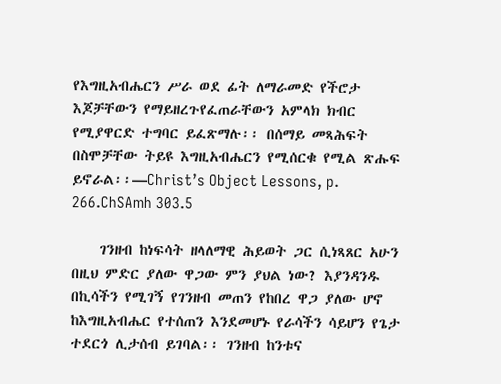የእግዚአብሔርን ሥራ ወደ ፊት ለማራመድ የችሮታ እጆቻቸውን የማይዘረጉየፈጠራቸውን አምላክ ክብር የሚያዋርድ ተግባር ይፈጽማሉ፡፡ በሰማይ መጻሕፍት በስሞቻቸው ትይዩ እግዚአብሔርን የሚሰርቁ የሚል ጽሑፍ ይኖራል፡፡—Christ’s Object Lessons, p. 266.ChSAmh 303.5

    ገንዘብ ከነፍሳት ዘላለማዊ ሕይወት ጋር ሲነጻጸር አሁን በዚህ ምድር ያለው ዋጋው ምን ያህል ነው? እያንዳንዱ በኪሳችን የሚገኝ የገንዘብ መጠን የከበረ ዋጋ ያለው ሆኖ ከእግዚአብሔር የተሰጠን እንደመሆኑ የራሳችን ሳይሆን የጌታ ተደርጎ ሊታሰብ ይገባል፡፡ ገንዘብ ከንቱና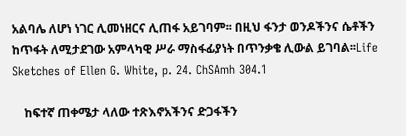አልባሌ ለሆነ ነገር ሊመነዘርና ሊጠፋ አይገባም፡፡ በዚህ ፋንታ ወንዶችንና ሴቶችን ከጥፋት ለሚታደገው አምላካዊ ሥራ ማስፋፊያነት በጥንቃቄ ሊውል ይገባል፡፡Life Sketches of Ellen G. White, p. 24. ChSAmh 304.1

    ከፍተኛ ጠቀሜታ ላለው ተጽእኖአችንና ድጋፋችን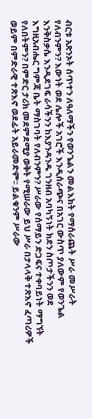ብርቱ አጽንኦት ሰጥተን ለዓለማችን የወንጌልን መልእክት የማሰራጨት ሥራ መሥራት የለብንምን? እውነት ወደ ሌሎች አገሮች እንዲሰራጭና በአገር ውስጥ ያለውም የወንጌል እንቅስቃሴ እንዲደገፍ ራሳችንን ከእያንዳንዱ ገንዘብ አባካኝነት ክደን ስጦታችንን ወደ እግዚአብሔር ግምጃ ቤት ማስገባት የለብንምን? ሥራው የሰማይን ድጋፍና ተቀባይነት ማግኘት የለበትምን? በምድር ታሪክ መደምደሚያ ወቅት የሚሠራው ይህ ሥራ በታላላቅ ተጽእኖ ፈጣሪዎች ወይም በምድራዊ ተጽእኖ ወደፊት አይራመድም፡፡ ይልቁንም ሥራው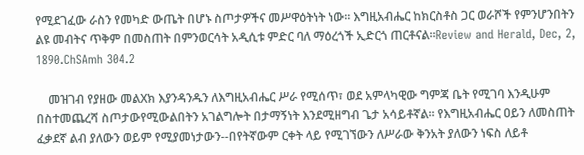የሚደገፈው ራስን የመካድ ውጤት በሆኑ ስጦታዎችና መሥዋዕትነት ነው፡፡ እግዚአብሔር ከክርስቶስ ጋር ወራሾች የምንሆንበትን ልዩ መብትና ጥቅም በመስጠት በምንወርሳት አዲሲቱ ምድር ባለ ማዕረጎች ኢድርጎ ጠርቶናል፡፡Review and Herald, Dec, 2, 1890.ChSAmh 304.2

    መዝገብ የያዘው መልXክ እያንዳንዱን ለእግዚአብሔር ሥራ የሚሰጥ፣ ወደ አምላካዊው ግምጃ ቤት የሚገባ እንዲሁም በስተመጨረሻ ስጦታውየሚውልበትን አገልግሎት በታማኝነት እንደሚዘግብ ጌታ አሳይቶኛል፡፡ የእግዚአብሔር ዐይን ለመስጠት ፈቃደኛ ልብ ያለውን ወይም የሚያመነታውን--በየትኛውም ርቀት ላይ የሚገኘውን ለሥራው ቅንአት ያለውን ነፍስ ለይቶ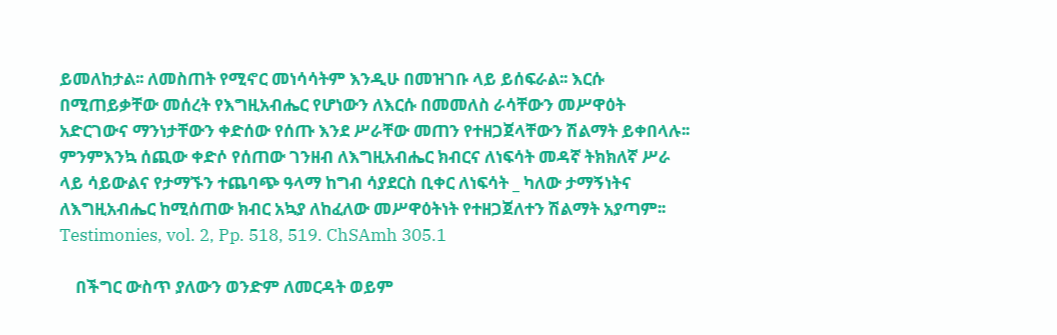ይመለከታል፡፡ ለመስጠት የሚኖር መነሳሳትም እንዲሁ በመዝገቡ ላይ ይሰፍራል፡፡ እርሱ በሚጠይቃቸው መሰረት የእግዚአብሔር የሆነውን ለእርሱ በመመለስ ራሳቸውን መሥዋዕት አድርገውና ማንነታቸውን ቀድሰው የሰጡ እንደ ሥራቸው መጠን የተዘጋጀላቸውን ሽልማት ይቀበላሉ፡፡ምንምእንኳ ሰጪው ቀድሶ የሰጠው ገንዘብ ለእግዚአብሔር ክብርና ለነፍሳት መዳኛ ትክክለኛ ሥራ ላይ ሳይውልና የታማኙን ተጨባጭ ዓላማ ከግብ ሳያደርስ ቢቀር ለነፍሳት _ ካለው ታማኝነትና ለእግዚአብሔር ከሚሰጠው ክብር አኳያ ለከፈለው መሥዋዕትነት የተዘጋጀለተን ሽልማት አያጣም፡፡Testimonies, vol. 2, Pp. 518, 519. ChSAmh 305.1

    በችግር ውስጥ ያለውን ወንድም ለመርዳት ወይም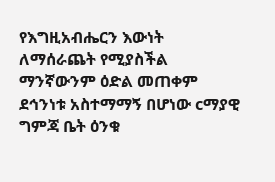የእግዚአብሔርን እውነት ለማሰራጨት የሚያስችል ማንኛውንም ዕድል መጠቀም ደኅንነቱ አስተማማኝ በሆነው cማያዊ ግምጃ ቤት ዕንቁ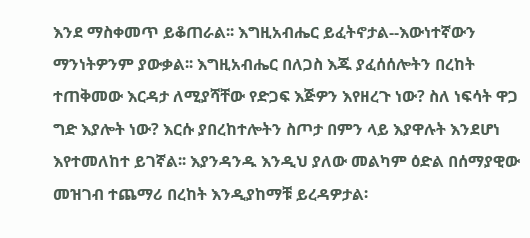እንደ ማስቀመጥ ይቆጠራል፡፡ እግዚአብሔር ይፈትኖታል--እውነተኛውን ማንነትዎንም ያውቃል፡፡ እግዚአብሔር በለጋስ እጁ ያፈሰሰሎትን በረከት ተጠቅመው እርዳታ ለሚያሻቸው የድጋፍ እጅዎን እየዘረጉ ነው? ስለ ነፍሳት ዋጋ ግድ እያሎት ነው? እርሱ ያበረከተሎትን ስጦታ በምን ላይ እያዋሉት እንደሆነ እየተመለከተ ይገኛል፡፡ እያንዳንዱ እንዲህ ያለው መልካም ዕድል በሰማያዊው መዝገብ ተጨማሪ በረከት እንዲያከማቹ ይረዳዎታል፡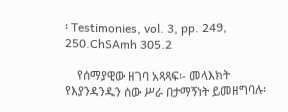፡ Testimonies, vol. 3, pp. 249, 250.ChSAmh 305.2

    የሰማያዊው ዘገባ አጻጻፍ፡- መላእክት የእያንዳንዱን ሰው ሥራ በታማኝነት ይመዘግባሉ፡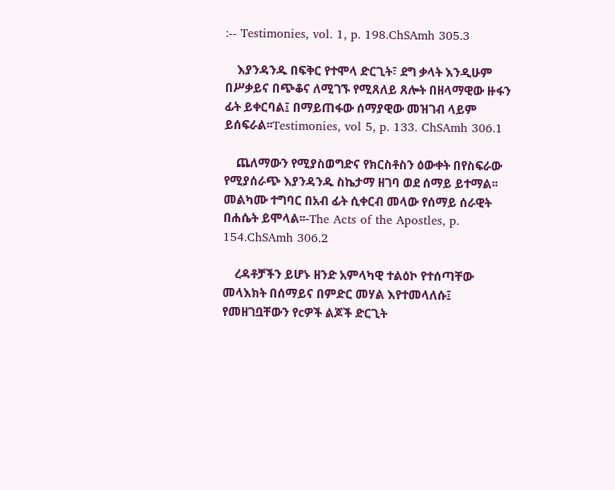:-- Testimonies, vol. 1, p. 198.ChSAmh 305.3

    እያንዳንዱ በፍቅር የተሞላ ድርጊት፣ ደግ ቃላት እንዲሁም በሥቃይና በጭቆና ለሚገኙ የሚጸለይ ጸሎት በዘላማዊው ዙፋን ፊት ይቀርባል፤ በማይጠፋው ሰማያዊው መዝገብ ላይም ይሰፍራል፡፡Testimonies, vol 5, p. 133. ChSAmh 306.1

    ጨለማውን የሚያስወግድና የክርስቶስን ዕውቀት በየስፍራው የሚያሰራጭ እያንዳንዱ ስኬታማ ዘገባ ወደ ሰማይ ይተማል፡፡ መልካሙ ተግባር በአብ ፊት ሲቀርብ መላው የሰማይ ሰራዊት በሐሴት ይሞላል፡፡-The Acts of the Apostles, p. 154.ChSAmh 306.2

    ረዳቶቻችን ይሆኑ ዘንድ አምላካዊ ተልዕኮ የተሰጣቸው መላእክት በሰማይና በምድር መሃል እየተመላለሱ፤ የመዘገቧቸውን የcዎች ልጆች ድርጊት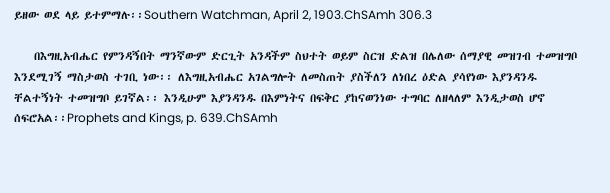ይዘው ወደ ላይ ይተምማሉ፡፡Southern Watchman, April 2, 1903.ChSAmh 306.3

    በእግዚአብሔር የምንዳኝበት ማንኛውም ድርጊት አንዳችም ስህተት ወይም ስርዝ ድልዝ በሌለው ሰማያዊ መዝገብ ተመዝግቦ እንደሚገኝ ማስታወስ ተገቢ ነው፡፡ ለእግዚአብሔር አገልግሎት ለመስጠት ያስችለን ለነበረ ዕድል ያሳየነው እያንዳንዱ ቸልተኝነት ተመዝግቦ ይገኛል፡፡ እንዲሁም እያንዳንዱ በእምነትና በፍቅር ያከናወንነው ተግባር ለዘላለም እንዲታወስ ሆኖ ሰፍሮአል፡፡Prophets and Kings, p. 639.ChSAmh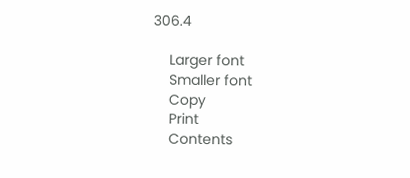306.4

    Larger font
    Smaller font
    Copy
    Print
    Contents